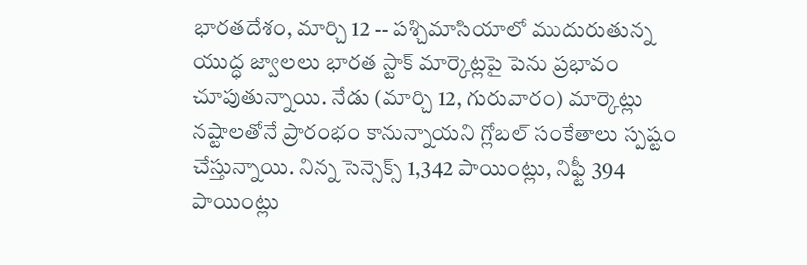భారతదేశం, మార్చి 12 -- పశ్చిమాసియాలో ముదురుతున్న యుద్ధ జ్వాలలు భారత స్టాక్ మార్కెట్లపై పెను ప్రభావం చూపుతున్నాయి. నేడు (మార్చి 12, గురువారం) మార్కెట్లు నష్టాలతోనే ప్రారంభం కానున్నాయని గ్లోబల్ సంకేతాలు స్పష్టం చేస్తున్నాయి. నిన్న సెన్సెక్స్ 1,342 పాయింట్లు, నిఫ్టీ 394 పాయింట్లు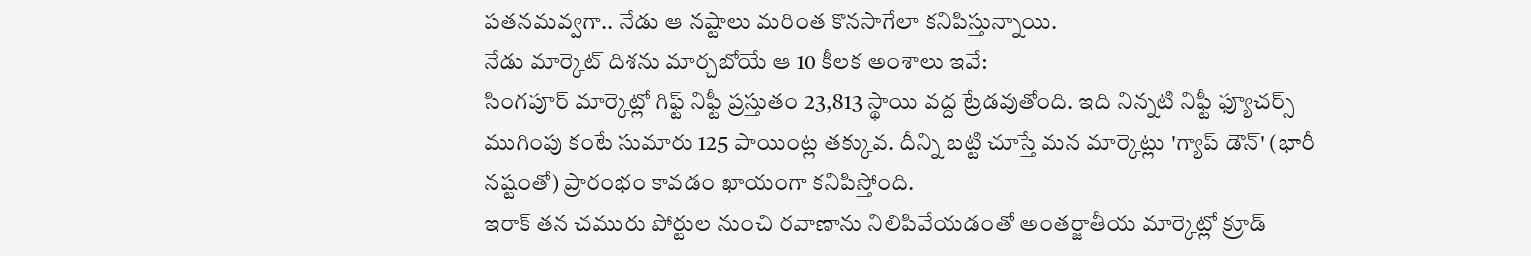పతనమవ్వగా.. నేడు ఆ నష్టాలు మరింత కొనసాగేలా కనిపిస్తున్నాయి.
నేడు మార్కెట్ దిశను మార్చబోయే ఆ 10 కీలక అంశాలు ఇవే:
సింగపూర్ మార్కెట్లో గిఫ్ట్ నిఫ్టీ ప్రస్తుతం 23,813 స్థాయి వద్ద ట్రేడవుతోంది. ఇది నిన్నటి నిఫ్టీ ఫ్యూచర్స్ ముగింపు కంటే సుమారు 125 పాయింట్ల తక్కువ. దీన్ని బట్టి చూస్తే మన మార్కెట్లు 'గ్యాప్ డౌన్' (భారీ నష్టంతో) ప్రారంభం కావడం ఖాయంగా కనిపిస్తోంది.
ఇరాక్ తన చమురు పోర్టుల నుంచి రవాణాను నిలిపివేయడంతో అంతర్జాతీయ మార్కెట్లో క్రూడ్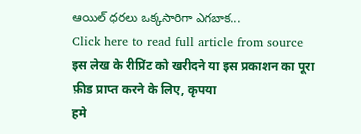ఆయిల్ ధరలు ఒక్కసారిగా ఎగబాక...
Click here to read full article from source
इस लेख के रीप्रिंट को खरीदने या इस प्रकाशन का पूरा फ़ीड प्राप्त करने के लिए, कृपया
हमे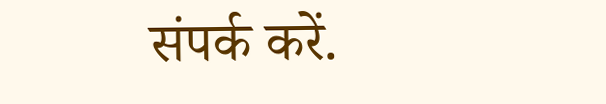संपर्क करें.